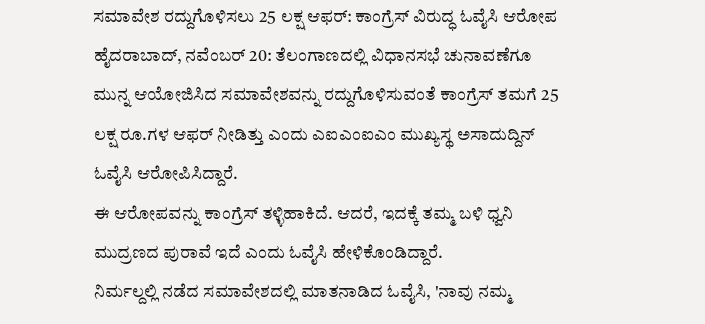ಸಮಾವೇಶ ರದ್ದುಗೊಳಿಸಲು 25 ಲಕ್ಷ ಆಫರ್: ಕಾಂಗ್ರೆಸ್ ವಿರುದ್ಧ ಓವೈಸಿ ಆರೋಪ
ಹೈದರಾಬಾದ್, ನವೆಂಬರ್ 20: ತೆಲಂಗಾಣದಲ್ಲಿ ವಿಧಾನಸಭೆ ಚುನಾವಣೆಗೂ ಮುನ್ನ ಆಯೋಜಿಸಿದ ಸಮಾವೇಶವನ್ನು ರದ್ದುಗೊಳಿಸುವಂತೆ ಕಾಂಗ್ರೆಸ್ ತಮಗೆ 25 ಲಕ್ಷ ರೂ.ಗಳ ಆಫರ್ ನೀಡಿತ್ತು ಎಂದು ಎಐಎಂಐಎಂ ಮುಖ್ಯಸ್ಥ ಅಸಾದುದ್ದಿನ್ ಓವೈಸಿ ಆರೋಪಿಸಿದ್ದಾರೆ.
ಈ ಆರೋಪವನ್ನು ಕಾಂಗ್ರೆಸ್ ತಳ್ಳಿಹಾಕಿದೆ. ಆದರೆ, ಇದಕ್ಕೆ ತಮ್ಮ ಬಳಿ ಧ್ವನಿ ಮುದ್ರಣದ ಪುರಾವೆ ಇದೆ ಎಂದು ಓವೈಸಿ ಹೇಳಿಕೊಂಡಿದ್ದಾರೆ.
ನಿರ್ಮಲ್ದಲ್ಲಿ ನಡೆದ ಸಮಾವೇಶದಲ್ಲಿ ಮಾತನಾಡಿದ ಓವೈಸಿ, 'ನಾವು ನಮ್ಮ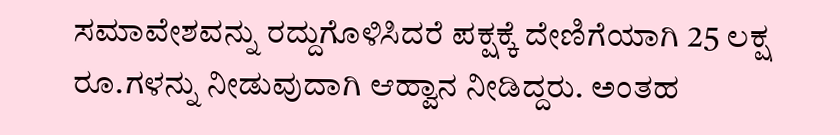ಸಮಾವೇಶವನ್ನು ರದ್ದುಗೊಳಿಸಿದರೆ ಪಕ್ಷಕ್ಕೆ ದೇಣಿಗೆಯಾಗಿ 25 ಲಕ್ಷ ರೂ.ಗಳನ್ನು ನೀಡುವುದಾಗಿ ಆಹ್ವಾನ ನೀಡಿದ್ದರು. ಅಂತಹ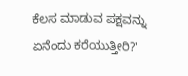ಕೆಲಸ ಮಾಡುವ ಪಕ್ಷವನ್ನು ಏನೆಂದು ಕರೆಯುತ್ತೀರಿ?'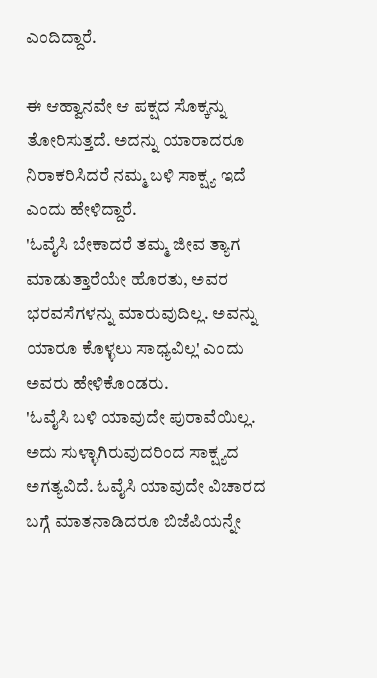ಎಂದಿದ್ದಾರೆ.

ಈ ಆಹ್ವಾನವೇ ಆ ಪಕ್ಷದ ಸೊಕ್ಕನ್ನು ತೋರಿಸುತ್ತದೆ. ಅದನ್ನು ಯಾರಾದರೂ ನಿರಾಕರಿಸಿದರೆ ನಮ್ಮ ಬಳಿ ಸಾಕ್ಷ್ಯ ಇದೆ ಎಂದು ಹೇಳಿದ್ದಾರೆ.
'ಓವೈಸಿ ಬೇಕಾದರೆ ತಮ್ಮ ಜೀವ ತ್ಯಾಗ ಮಾಡುತ್ತಾರೆಯೇ ಹೊರತು, ಅವರ ಭರವಸೆಗಳನ್ನು ಮಾರುವುದಿಲ್ಲ. ಅವನ್ನು ಯಾರೂ ಕೊಳ್ಳಲು ಸಾಧ್ಯವಿಲ್ಲ' ಎಂದು ಅವರು ಹೇಳಿಕೊಂಡರು.
'ಓವೈಸಿ ಬಳಿ ಯಾವುದೇ ಪುರಾವೆಯಿಲ್ಲ. ಅದು ಸುಳ್ಳಾಗಿರುವುದರಿಂದ ಸಾಕ್ಷ್ಯದ ಅಗತ್ಯವಿದೆ. ಓವೈಸಿ ಯಾವುದೇ ವಿಚಾರದ ಬಗ್ಗೆ ಮಾತನಾಡಿದರೂ ಬಿಜೆಪಿಯನ್ನೇ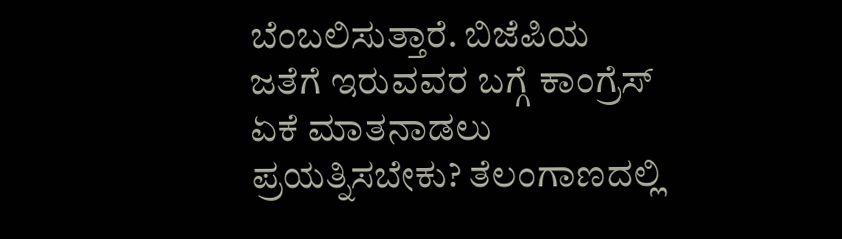ಬೆಂಬಲಿಸುತ್ತಾರೆ. ಬಿಜೆಪಿಯ ಜತೆಗೆ ಇರುವವರ ಬಗ್ಗೆ ಕಾಂಗ್ರೆಸ್ ಏಕೆ ಮಾತನಾಡಲು ಪ್ರಯತ್ನಿಸಬೇಕು? ತೆಲಂಗಾಣದಲ್ಲಿ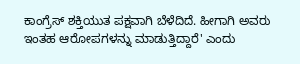ಕಾಂಗ್ರೆಸ್ ಶಕ್ತಿಯುತ ಪಕ್ಷವಾಗಿ ಬೆಳೆದಿದೆ. ಹೀಗಾಗಿ ಅವರು ಇಂತಹ ಆರೋಪಗಳನ್ನು ಮಾಡುತ್ತಿದ್ದಾರೆ' ಎಂದು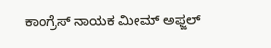ಕಾಂಗ್ರೆಸ್ ನಾಯಕ ಮೀಮ್ ಅಫ್ಜಲ್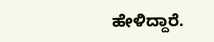ಹೇಳಿದ್ದಾರೆ.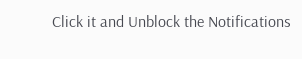Click it and Unblock the Notifications